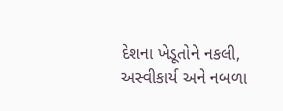દેશના ખેડૂતોને નકલી, અસ્વીકાર્ય અને નબળા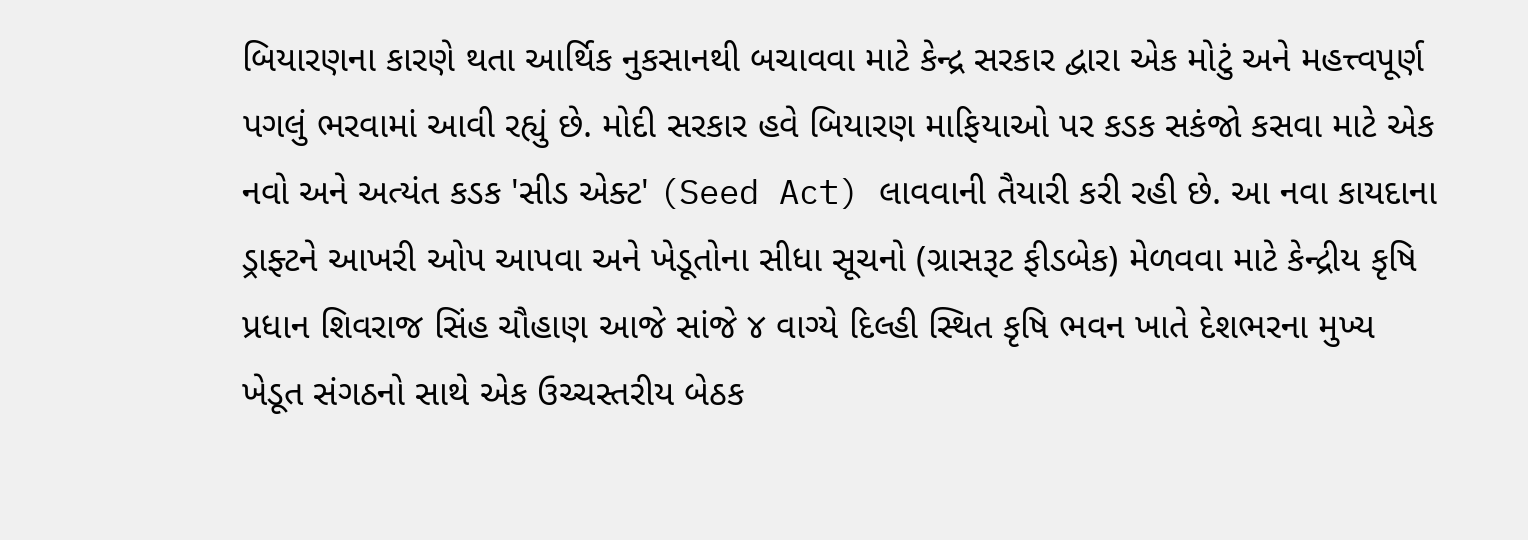બિયારણના કારણે થતા આર્થિક નુકસાનથી બચાવવા માટે કેન્દ્ર સરકાર દ્વારા એક મોટું અને મહત્ત્વપૂર્ણ પગલું ભરવામાં આવી રહ્યું છે. મોદી સરકાર હવે બિયારણ માફિયાઓ પર કડક સકંજો કસવા માટે એક નવો અને અત્યંત કડક 'સીડ એક્ટ' (Seed Act) લાવવાની તૈયારી કરી રહી છે. આ નવા કાયદાના ડ્રાફ્ટને આખરી ઓપ આપવા અને ખેડૂતોના સીધા સૂચનો (ગ્રાસરૂટ ફીડબેક) મેળવવા માટે કેન્દ્રીય કૃષિ પ્રધાન શિવરાજ સિંહ ચૌહાણ આજે સાંજે ૪ વાગ્યે દિલ્હી સ્થિત કૃષિ ભવન ખાતે દેશભરના મુખ્ય ખેડૂત સંગઠનો સાથે એક ઉચ્ચસ્તરીય બેઠક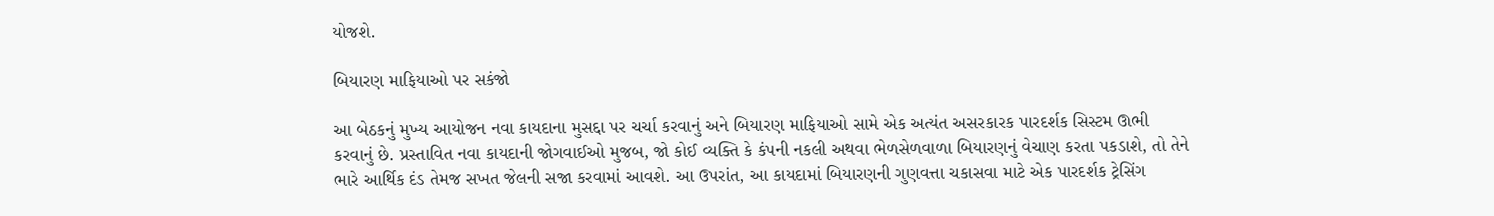યોજશે.

બિયારણ માફિયાઓ પર સકંજો

આ બેઠકનું મુખ્ય આયોજન નવા કાયદાના મુસદ્દા પર ચર્ચા કરવાનું અને બિયારણ માફિયાઓ સામે એક અત્યંત અસરકારક પારદર્શક સિસ્ટમ ઊભી કરવાનું છે. પ્રસ્તાવિત નવા કાયદાની જોગવાઈઓ મુજબ, જો કોઈ વ્યક્તિ કે કંપની નકલી અથવા ભેળસેળવાળા બિયારણનું વેચાણ કરતા પકડાશે, તો તેને ભારે આર્થિક દંડ તેમજ સખત જેલની સજા કરવામાં આવશે. આ ઉપરાંત, આ કાયદામાં બિયારણની ગુણવત્તા ચકાસવા માટે એક પારદર્શક ટ્રેસિંગ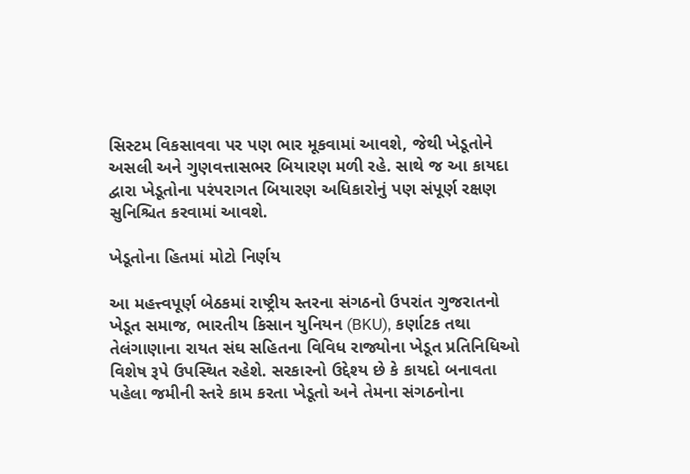સિસ્ટમ વિકસાવવા પર પણ ભાર મૂકવામાં આવશે, જેથી ખેડૂતોને અસલી અને ગુણવત્તાસભર બિયારણ મળી રહે. સાથે જ આ કાયદા દ્વારા ખેડૂતોના પરંપરાગત બિયારણ અધિકારોનું પણ સંપૂર્ણ રક્ષણ સુનિશ્ચિત કરવામાં આવશે.

ખેડૂતોના હિતમાં મોટો નિર્ણય

આ મહત્ત્વપૂર્ણ બેઠકમાં રાષ્ટ્રીય સ્તરના સંગઠનો ઉપરાંત ગુજરાતનો ખેડૂત સમાજ, ભારતીય કિસાન યુનિયન (BKU), કર્ણાટક તથા તેલંગાણાના રાયત સંઘ સહિતના વિવિધ રાજ્યોના ખેડૂત પ્રતિનિધિઓ વિશેષ રૂપે ઉપસ્થિત રહેશે. સરકારનો ઉદ્દેશ્ય છે કે કાયદો બનાવતા પહેલા જમીની સ્તરે કામ કરતા ખેડૂતો અને તેમના સંગઠનોના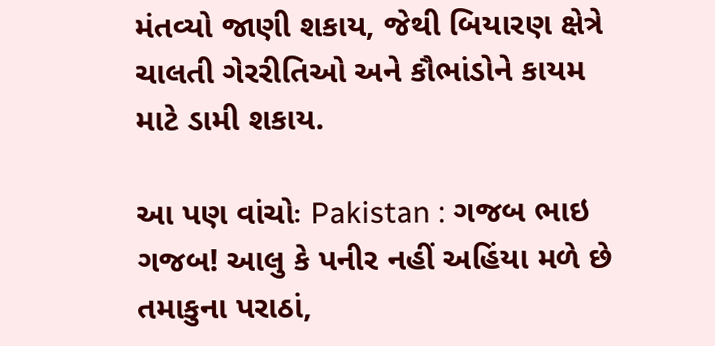મંતવ્યો જાણી શકાય, જેથી બિયારણ ક્ષેત્રે ચાલતી ગેરરીતિઓ અને કૌભાંડોને કાયમ માટે ડામી શકાય.

આ પણ વાંચોઃ Pakistan : ગજબ ભાઇ ગજબ! આલુ કે પનીર નહીં અહિંયા મળે છે તમાકુના પરાઠાં,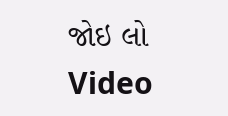જોઇ લો Video